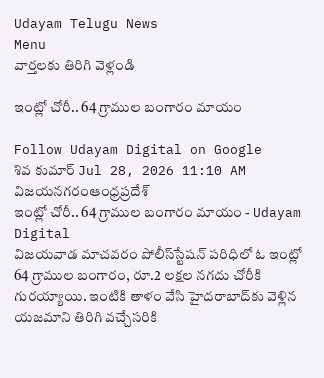Udayam Telugu News
Menu
వార్తలకు తిరిగి వెళ్లండి

ఇంట్లో చోరీ.. 64 గ్రాముల బంగారం మాయం

Follow Udayam Digital on Google
శివ కుమార్ Jul 28, 2026 11:10 AM విజయనగరంఆంధ్రప్రదేశ్
ఇంట్లో చోరీ.. 64 గ్రాముల బంగారం మాయం - Udayam Digital
విజయవాడ మాచవరం పోలీస్‌స్టేషన్‌ పరిధిలో ఓ ఇంట్లో 64 గ్రాముల బంగారం, రూ.2 లక్షల నగదు చోరీకి గురయ్యాయి. ఇంటికి తాళం వేసి హైదరాబాద్‌కు వెళ్లిన యజమాని తిరిగి వచ్చేసరికి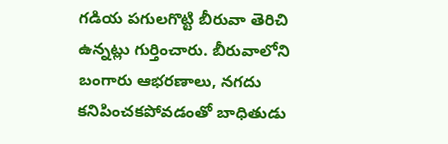గడియ పగులగొట్టి బీరువా తెరిచి ఉన్నట్లు గుర్తించారు. బీరువాలోని బంగారు ఆభరణాలు, నగదు కనిపించకపోవడంతో బాధితుడు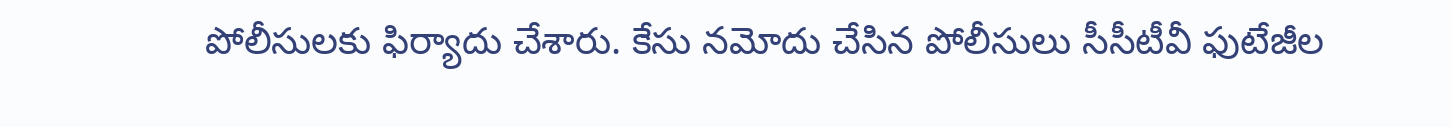పోలీసులకు ఫిర్యాదు చేశారు. కేసు నమోదు చేసిన పోలీసులు సీసీటీవీ ఫుటేజీల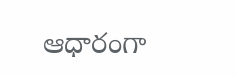ఆధారంగా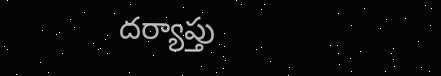దర్యాప్తు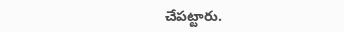చేపట్టారు.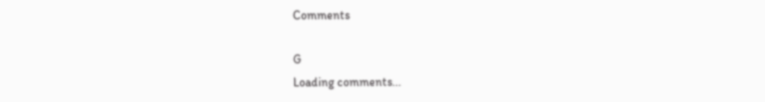Comments

G
Loading comments...